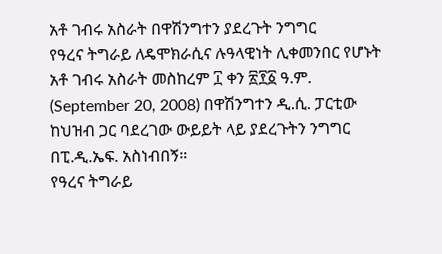አቶ ገብሩ አስራት በዋሽንግተን ያደረጉት ንግግር
የዓረና ትግራይ ለዴሞክራሲና ሉዓላዊነት ሊቀመንበር የሆኑት አቶ ገብሩ አስራት መስከረም ፲ ቀን ፳፻፩ ዓ.ም. (September 20, 2008) በዋሽንግተን ዲ.ሲ. ፓርቲው ከህዝብ ጋር ባደረገው ውይይት ላይ ያደረጉትን ንግግር በፒ.ዲ.ኤፍ. አስነብበኝ።
የዓረና ትግራይ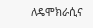ለዴሞክራሲና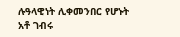ሉዓላዊነት ሊቀመንበር የሆኑት አቶ ገብሩ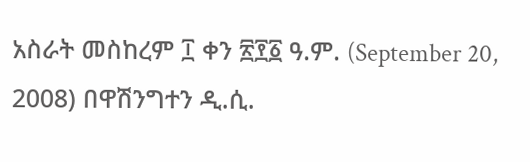አስራት መስከረም ፲ ቀን ፳፻፩ ዓ.ም. (September 20, 2008) በዋሽንግተን ዲ.ሲ.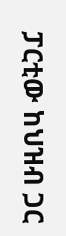ፓርቲው ከህዝብ ጋር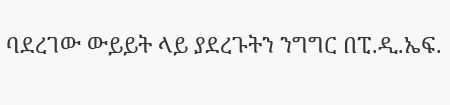ባደረገው ውይይት ላይ ያደረጉትን ንግግር በፒ.ዲ.ኤፍ.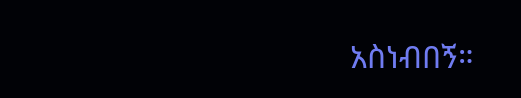አስነብበኝ።